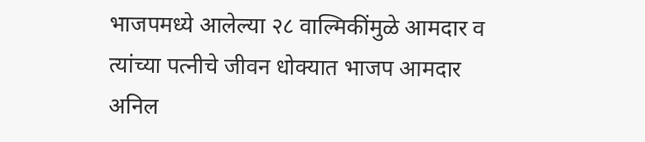भाजपमध्ये आलेल्या २८ वाल्मिकींमुळे आमदार व त्यांच्या पत्नीचे जीवन धोक्यात भाजप आमदार अनिल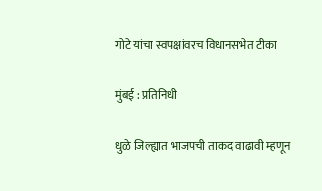गोटे यांचा स्वपक्षांवरच विधानसभेत टीका

मुंबई : प्रतिनिधी

धुळे जिल्ह्यात भाजपची ताकद वाढावी म्हणून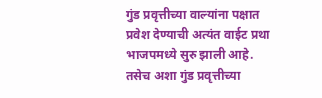गुंड प्रवृत्तीच्या वाल्यांना पक्षात प्रवेश देण्याची अत्यंत वाईट प्रथा भाजपमध्ये सुरु झाली आहे. तसेच अशा गुंड प्रवृत्तीच्या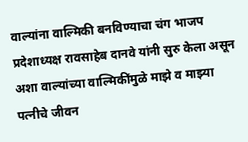वाल्यांना वाल्मिकी बनविण्याचा चंग भाजप प्रदेशाध्यक्ष रावसाहेब दानवे यांनी सुरु केला असून अशा वाल्यांच्या वाल्मिकींमुळे माझे व माझ्या पत्नीचे जीवन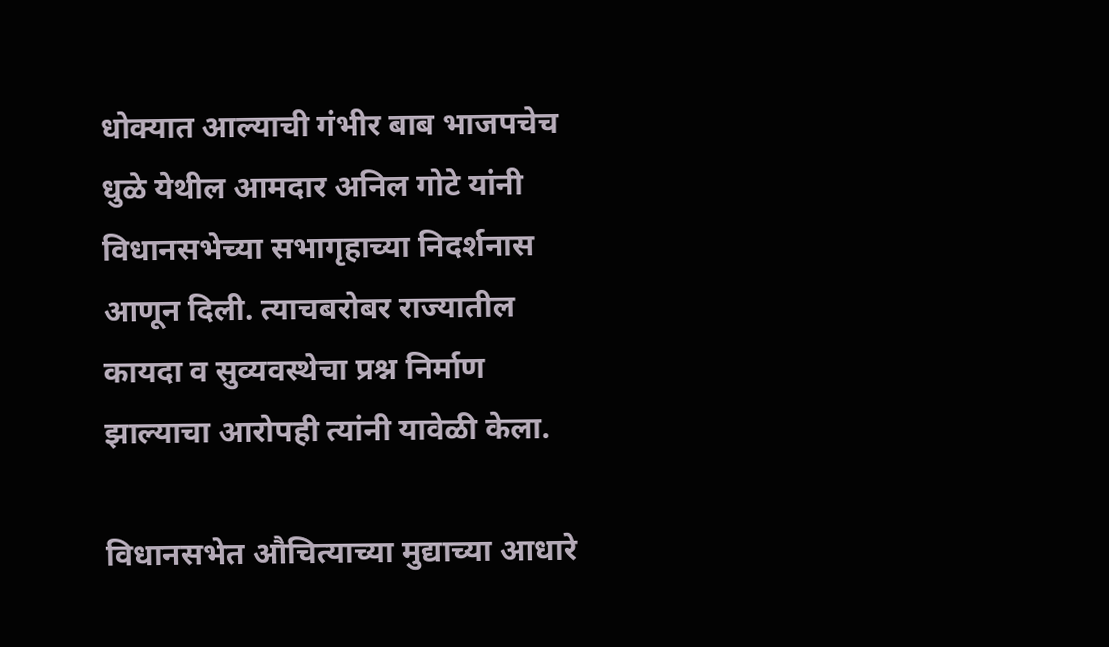धोक्यात आल्याची गंभीर बाब भाजपचेच धुळे येथील आमदार अनिल गोटे यांनी विधानसभेच्या सभागृहाच्या निदर्शनास आणून दिली. त्याचबरोबर राज्यातील कायदा व सुव्यवस्थेचा प्रश्न निर्माण झाल्याचा आरोपही त्यांनी यावेळी केला.

विधानसभेत औचित्याच्या मुद्याच्या आधारे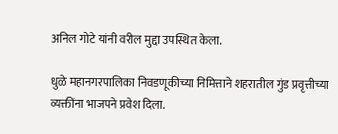अनिल गोटे यांनी वरील मुद्दा उपस्थित केला.

धुळे महानगरपालिका निवडणूकीच्या निमित्ताने शहरातील गुंड प्रवृत्तीच्या व्यक्तींना भाजपने प्रवेश दिला.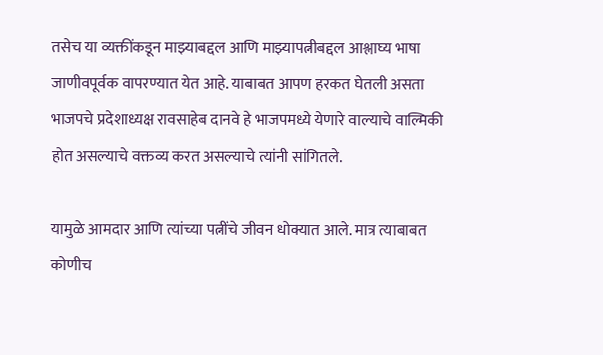तसेच या व्यक्तींकडून माझ्याबद्दल आणि माझ्यापत्नीबद्दल आश्लाघ्य भाषा जाणीवपूर्वक वापरण्यात येत आहे. याबाबत आपण हरकत घेतली असता भाजपचे प्रदेशाध्यक्ष रावसाहेब दानवे हे भाजपमध्ये येणारे वाल्याचे वाल्मिकी होत असल्याचे वक्तव्य करत असल्याचे त्यांनी सांगितले.

यामुळे आमदार आणि त्यांच्या पत्नींचे जीवन धोक्यात आले. मात्र त्याबाबत कोणीच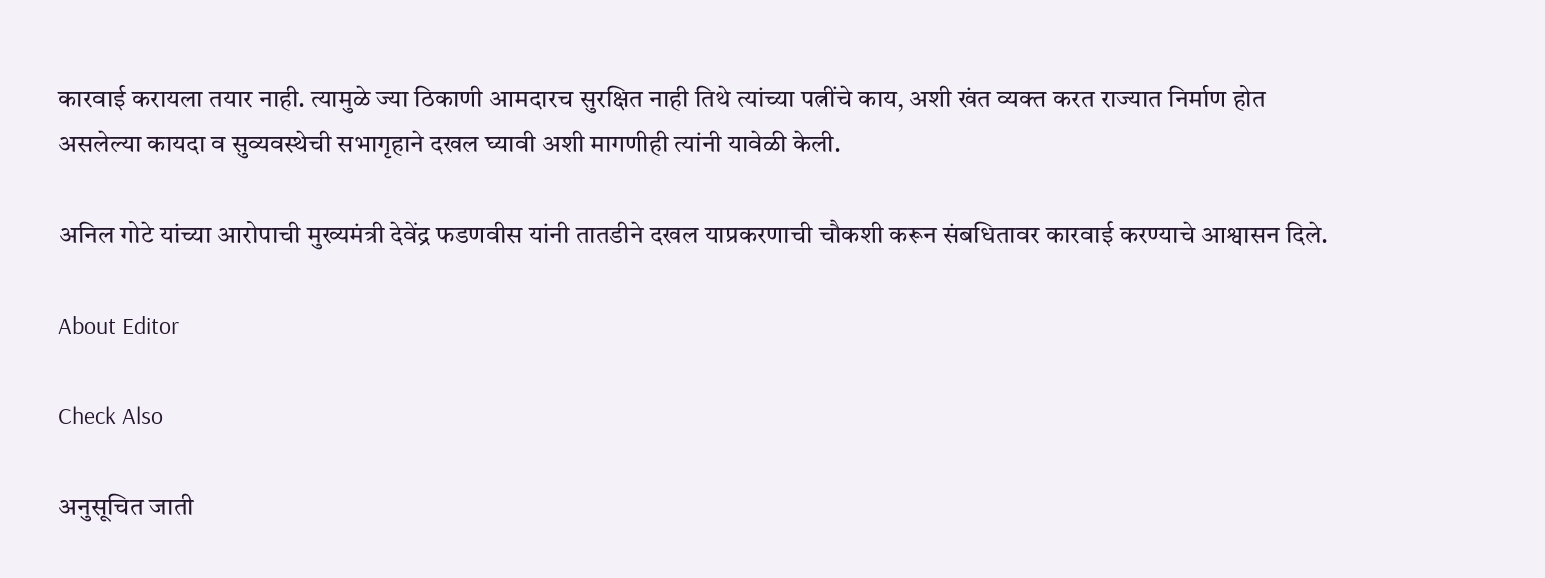कारवाई करायला तयार नाही. त्यामुळे ज्या ठिकाणी आमदारच सुरक्षित नाही तिथे त्यांच्या पत्नींचे काय, अशी खंत व्यक्त करत राज्यात निर्माण होत असलेल्या कायदा व सुव्यवस्थेची सभागृहाने दखल घ्यावी अशी मागणीही त्यांनी यावेळी केली.

अनिल गोटे यांच्या आरोपाची मुख्यमंत्री देवेंद्र फडणवीस यांनी तातडीने दखल याप्रकरणाची चौकशी करून संबधितावर कारवाई करण्याचे आश्वासन दिले.

About Editor

Check Also

अनुसूचित जाती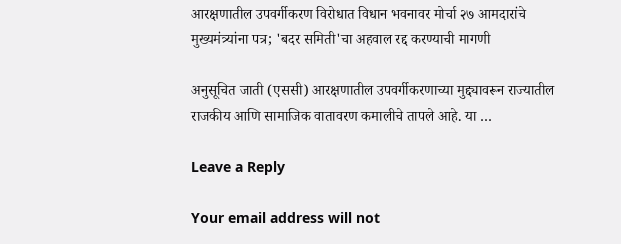आरक्षणातील उपवर्गीकरण विरोधात विधान भवनावर मोर्चा २७ आमदारांचे मुख्यमंत्र्यांना पत्र; 'बदर समिती'चा अहवाल रद्द करण्याची मागणी

अनुसूचित जाती (एससी) आरक्षणातील उपवर्गीकरणाच्या मुद्द्यावरून राज्यातील राजकीय आणि सामाजिक वातावरण कमालीचे तापले आहे. या …

Leave a Reply

Your email address will not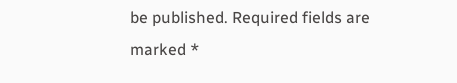be published. Required fields are marked *